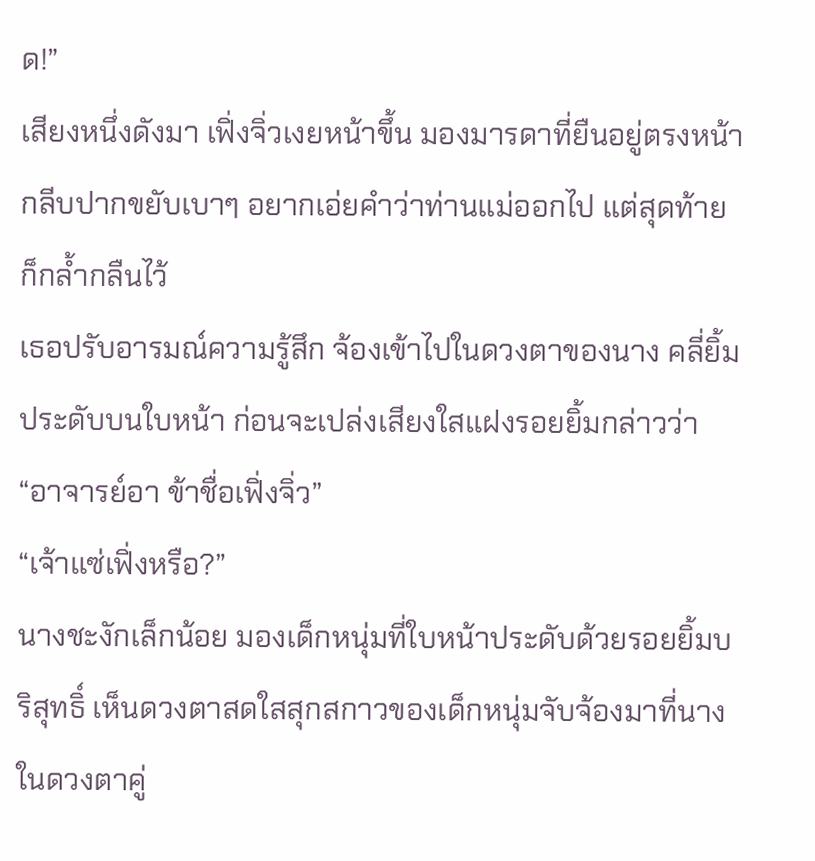ด!”
เสียงหนึ่งดังมา เฟิ่งจิ่วเงยหน้าขึ้น มองมารดาที่ยืนอยู่ตรงหน้า กลีบปากขยับเบาๆ อยากเอ่ยคำว่าท่านแม่ออกไป แต่สุดท้ายก็กล้ำกลืนไว้
เธอปรับอารมณ์ความรู้สึก จ้องเข้าไปในดวงตาของนาง คลี่ยิ้มประดับบนใบหน้า ก่อนจะเปล่งเสียงใสแฝงรอยยิ้มกล่าวว่า “อาจารย์อา ข้าชื่อเฟิ่งจิ่ว”
“เจ้าแซ่เฟิ่งหรือ?”
นางชะงักเล็กน้อย มองเด็กหนุ่มที่ใบหน้าประดับด้วยรอยยิ้มบริสุทธิ์ เห็นดวงตาสดใสสุกสกาวของเด็กหนุ่มจับจ้องมาที่นาง ในดวงตาคู่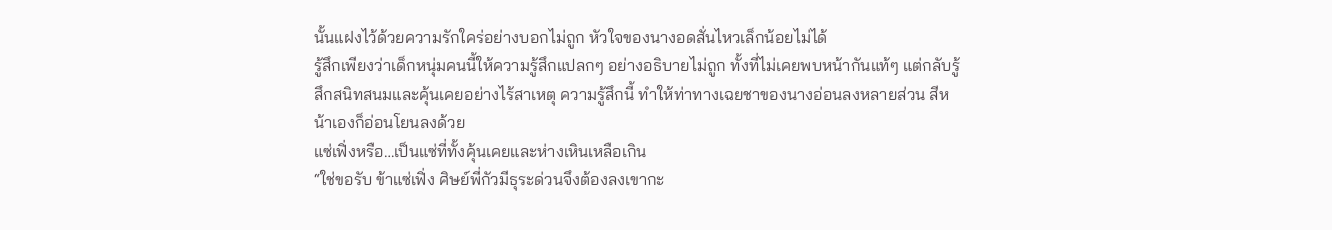นั้นแฝงไว้ด้วยความรักใคร่อย่างบอกไม่ถูก หัวใจของนางอดสั่นไหวเล็กน้อยไม่ได้
รู้สึกเพียงว่าเด็กหนุ่มคนนี้ให้ความรู้สึกแปลกๆ อย่างอธิบายไม่ถูก ทั้งที่ไม่เคยพบหน้ากันแท้ๆ แต่กลับรู้สึกสนิทสนมและคุ้นเคยอย่างไร้สาเหตุ ความรู้สึกนี้ ทำให้ท่าทางเฉยชาของนางอ่อนลงหลายส่วน สีหน้าเองก็อ่อนโยนลงด้วย
แซ่เฟิ่งหรือ…เป็นแซ่ที่ทั้งคุ้นเคยและห่างเหินเหลือเกิน
“ใช่ขอรับ ข้าแซ่เฟิ่ง ศิษย์พี่กัวมีธุระด่วนจึงต้องลงเขากะ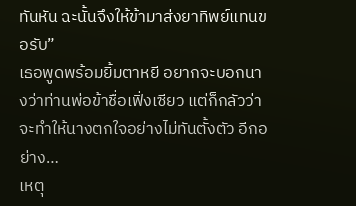ทันหัน ฉะนั้นจึงให้ข้ามาส่งยาทิพย์แทนขอรับ”
เธอพูดพร้อมยิ้มตาหยี อยากจะบอกนางว่าท่านพ่อข้าชื่อเฟิ่งเซียว แต่ก็กลัวว่าจะทำให้นางตกใจอย่างไม่ทันตั้งตัว อีกอย่าง…
เหตุ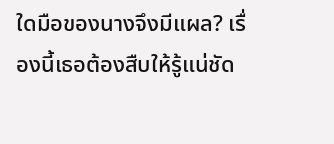ใดมือของนางจึงมีแผล? เรื่องนี้เธอต้องสืบให้รู้แน่ชัด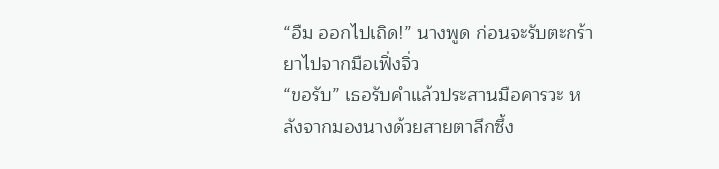“อืม ออกไปเถิด!” นางพูด ก่อนจะรับตะกร้ายาไปจากมือเฟิ่งจิ่ว
“ขอรับ” เธอรับคำแล้วประสานมือคารวะ หลังจากมองนางด้วยสายตาลึกซึ้ง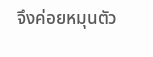จึงค่อยหมุนตัว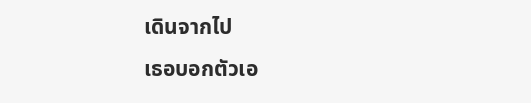เดินจากไป
เธอบอกตัวเอ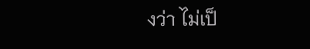งว่า ไม่เป็